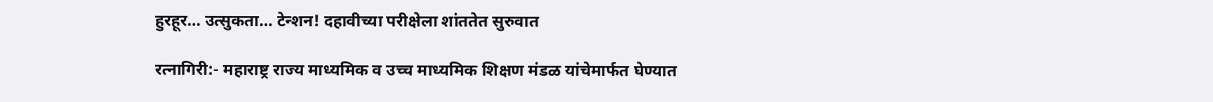हुरहूर… उत्सुकता… टेन्शन! दहावीच्या परीक्षेला शांततेत सुरुवात

रत्नागिरी:- महाराष्ट्र राज्य माध्यमिक व उच्च माध्यमिक शिक्षण मंडळ यांचेमार्फत घेण्यात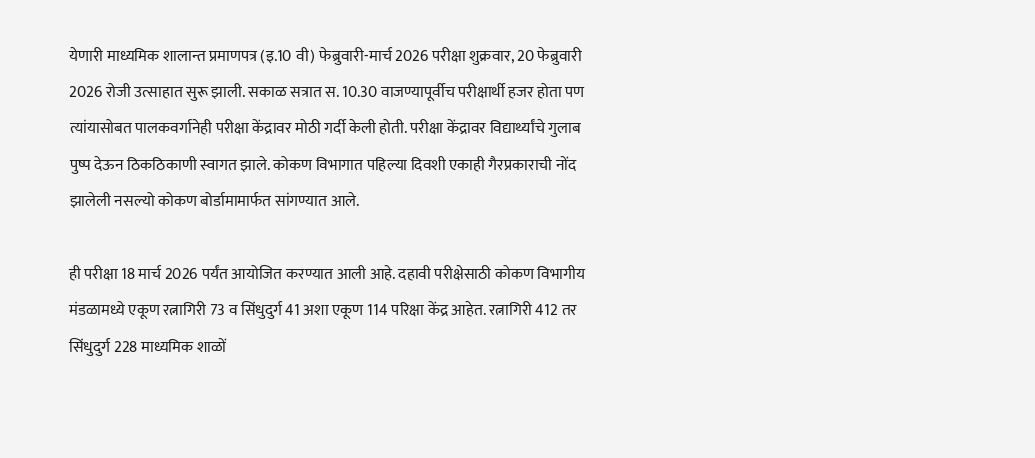येणारी माध्यमिक शालान्त प्रमाणपत्र (इ.10 वी) फेब्रुवारी-मार्च 2026 परीक्षा शुक्रवार, 20 फेब्रुवारी 2026 रोजी उत्साहात सुरू झाली. सकाळ सत्रात स. 10.30 वाजण्यापूर्वीच परीक्षार्थी हजर होता पण त्यांयासोबत पालकवर्गानेही परीक्षा केंद्रावर मोठी गर्दी केली होती. परीक्षा केंद्रावर विद्यार्थ्यांचे गुलाब पुष्प देऊन ठिकठिकाणी स्वागत झाले. कोकण विभागात पहिल्या दिवशी एकाही गैरप्रकाराची नोंद झालेली नसल्यो कोकण बोर्डामामार्फत सांगण्यात आले.

ही परीक्षा 18 मार्च 2026 पर्यंत आयोजित करण्यात आली आहे. दहावी परीक्षेसाठी कोकण विभागीय मंडळामध्ये एकूण रत्नागिरी 73 व सिंधुदुर्ग 41 अशा एकूण 114 परिक्षा केंद्र आहेत. रत्नागिरी 412 तर सिंधुदुर्ग 228 माध्यमिक शाळों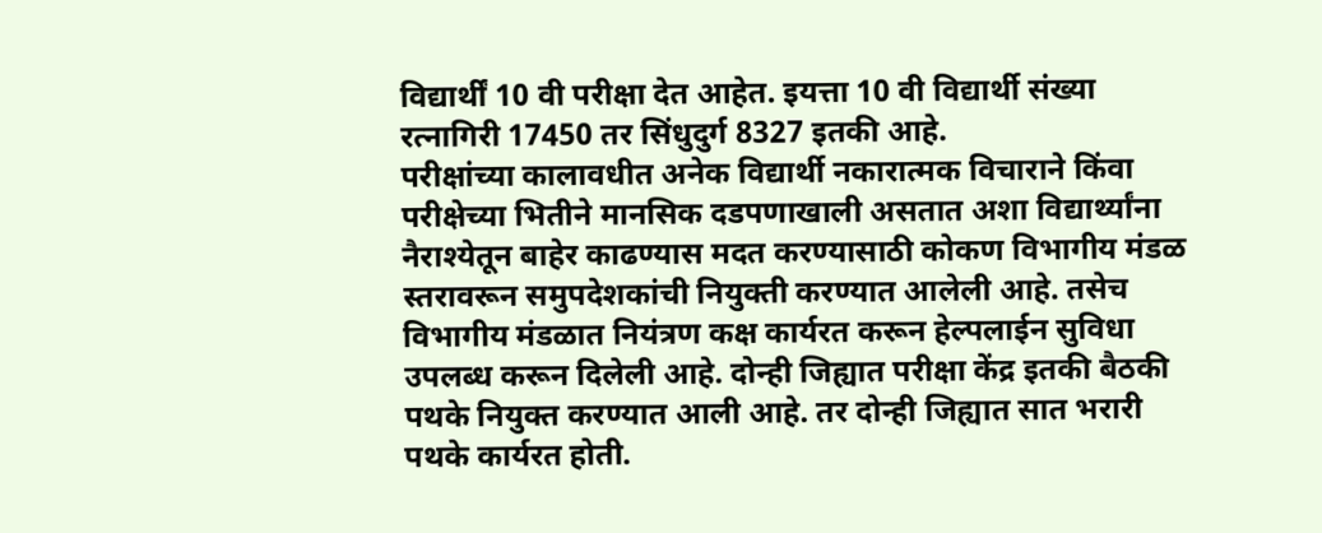विद्यार्थीं 10 वी परीक्षा देत आहेत. इयत्ता 10 वी विद्यार्थी संख्या रत्नागिरी 17450 तर सिंधुदुर्ग 8327 इतकी आहे.
परीक्षांच्या कालावधीत अनेक विद्यार्थी नकारात्मक विचाराने किंवा परीक्षेच्या भितीने मानसिक दडपणाखाली असतात अशा विद्यार्थ्यांना नैराश्येतून बाहेर काढण्यास मदत करण्यासाठी कोकण विभागीय मंडळ स्तरावरून समुपदेशकांची नियुक्ती करण्यात आलेली आहे. तसेच विभागीय मंडळात नियंत्रण कक्ष कार्यरत करून हेल्पलाईन सुविधा उपलब्ध करून दिलेली आहे. दोन्ही जिह्यात परीक्षा केंद्र इतकी बैठकी पथके नियुक्त करण्यात आली आहे. तर दोन्ही जिह्यात सात भरारी पथके कार्यरत होती.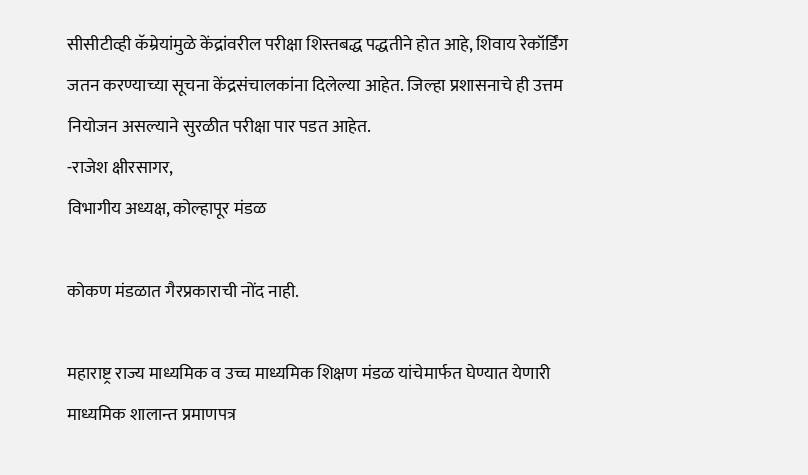सीसीटीव्ही कॅम्रेयांमुळे केंद्रांवरील परीक्षा शिस्तबद्ध पद्धतीने होत आहे, शिवाय रेकॉर्डिंग जतन करण्याच्या सूचना केंद्रसंचालकांना दिलेल्या आहेत. जिल्हा प्रशासनाचे ही उत्तम नियोजन असल्याने सुरळीत परीक्षा पार पडत आहेत.
-राजेश क्षीरसागर,
विभागीय अध्यक्ष, कोल्हापूर मंडळ

कोकण मंडळात गैरप्रकाराची नोंद नाही.

महाराष्ट्र राज्य माध्यमिक व उच्च माध्यमिक शिक्षण मंडळ यांचेमार्फत घेण्यात येणारी माध्यमिक शालान्त प्रमाणपत्र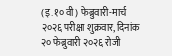(इ.१० वी) फेब्रुवारी-मार्च २०२६ परीक्षा शुक्रवार, दिनांक २० फेब्रुवारी २०२६ रोजी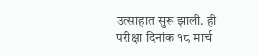उत्साहात सुरू झाली. ही परीक्षा दिनांक १८ मार्च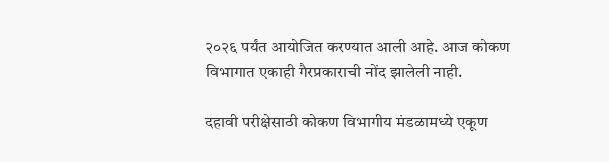२०२६ पर्यंत आयोजित करण्यात आली आहे. आज कोकण विभागात एकाही गैरप्रकाराची नोंद झालेली नाही.

दहावी परीक्षेसाठी कोकण विभागीय मंडळामध्ये एकूण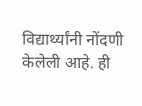विद्यार्थ्यांनी नोंदणी केलेली आहे. ही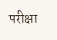परीक्षा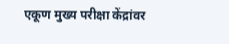एकूण मुख्य परीक्षा केंद्रांवर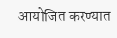आयोजित करण्यात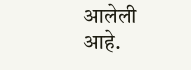आलेली आहे.